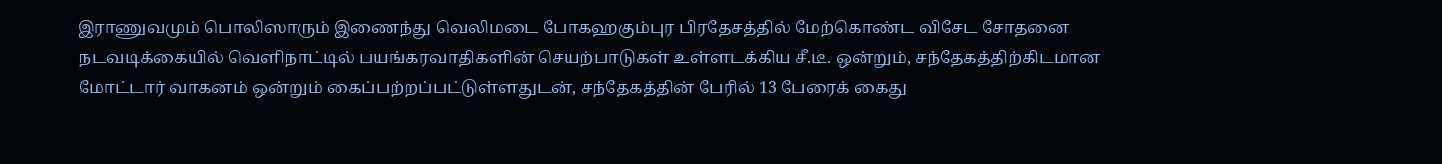இராணுவமும் பொலிஸாரும் இணைந்து வெலிமடை போகஹகும்புர பிரதேசத்தில் மேற்கொண்ட விசேட சோதனை நடவடிக்கையில் வெளிநாட்டில் பயங்கரவாதிகளின் செயற்பாடுகள் உள்ளடக்கிய சீ.டீ. ஒன்றும், சந்தேகத்திற்கிடமான மோட்டார் வாகனம் ஒன்றும் கைப்பற்றப்பட்டுள்ளதுடன், சந்தேகத்தின் பேரில் 13 பேரைக் கைது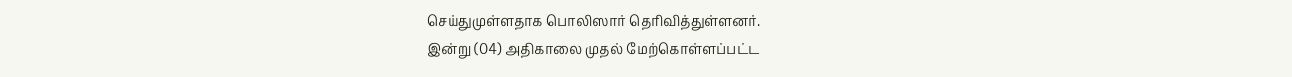செய்துமுள்ளதாக பொலிஸார் தெரிவித்துள்ளனர்.
இன்று (04) அதிகாலை முதல் மேற்கொள்ளப்பட்ட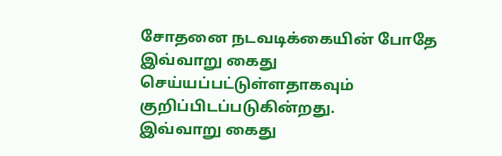சோதனை நடவடிக்கையின் போதே இவ்வாறு கைது செய்யப்பட்டுள்ளதாகவும் குறிப்பிடப்படுகின்றது.
இவ்வாறு கைது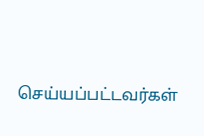செய்யப்பட்டவர்கள்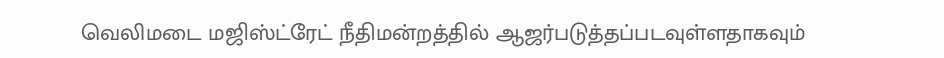வெலிமடை மஜிஸ்ட்ரேட் நீதிமன்றத்தில் ஆஜர்படுத்தப்படவுள்ளதாகவும்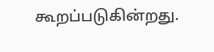கூறப்படுகின்றது.